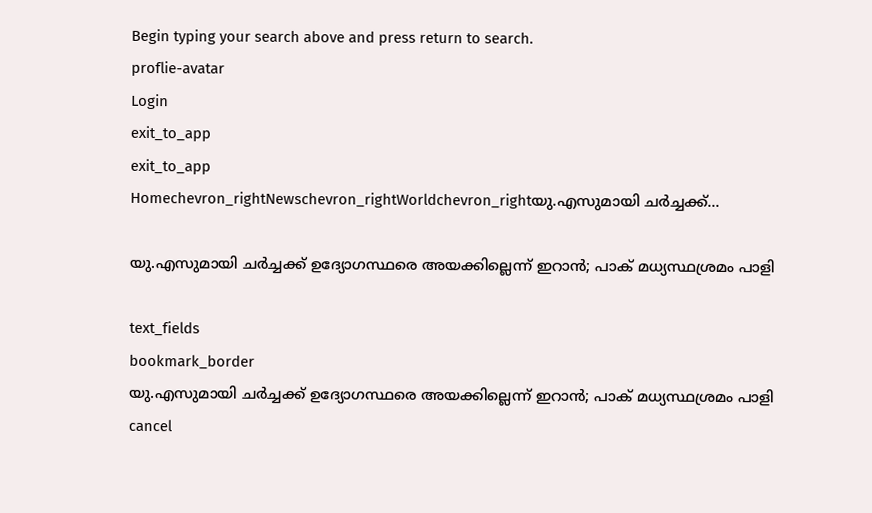Begin typing your search above and press return to search.
proflie-avatar
Login
exit_to_app
exit_to_app
Homechevron_rightNewschevron_rightWorldchevron_rightയു.എസുമായി ചർച്ചക്ക്...

യു.എസുമായി ചർച്ചക്ക് ഉദ്യോഗസ്ഥരെ അയക്കില്ലെന്ന് ഇറാൻ; പാക് മധ്യസ്ഥശ്രമം പാളി

text_fields
bookmark_border
യു.എസുമായി ചർച്ചക്ക് ഉദ്യോഗസ്ഥരെ അയക്കില്ലെന്ന് ഇറാൻ; പാക് മധ്യസ്ഥശ്രമം പാളി
cancel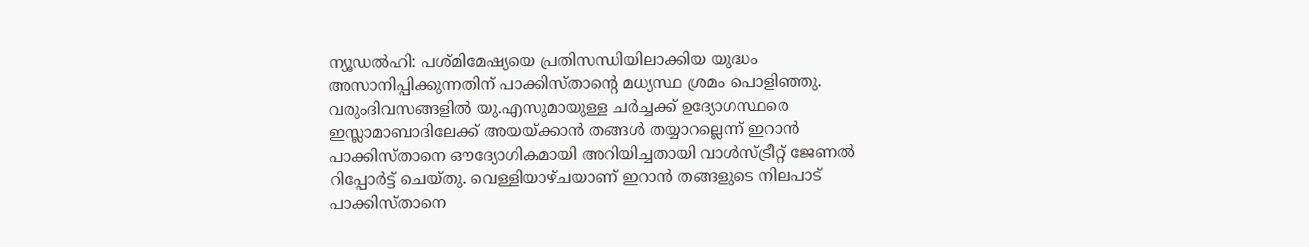ന്യൂഡൽഹി: പശ്മിമേഷ്യയെ പ്രതിസന്ധിയിലാക്കിയ യുദ്ധം അസാനിപ്പിക്കുന്നതിന് പാക്കിസ്താന്‍റെ മധ്യസ്ഥ ശ്രമം പൊളിഞ്ഞു. വരുംദിവസങ്ങളിൽ യു.എസുമായുള്ള ചർച്ചക്ക് ഉദ്യോഗസ്ഥരെ ഇസ്ലാമാബാദിലേക്ക് അയയ്ക്കാൻ തങ്ങൾ തയ്യാറല്ലെന്ന് ഇറാൻ പാക്കിസ്താനെ ഔദ്യോഗികമായി അറിയിച്ചതായി വാൾസ്ട്രീറ്റ് ജേണൽ റിപ്പോർട്ട് ചെയ്തു. വെള്ളിയാഴ്ചയാണ് ഇറാൻ തങ്ങളുടെ നിലപാട് പാക്കിസ്താനെ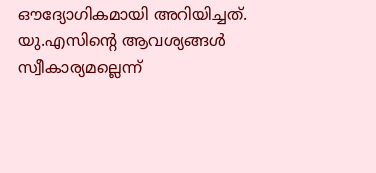ഔദ്യോഗികമായി അറിയിച്ചത്. യു.എസിന്‍റെ ആവശ്യങ്ങൾ സ്വീകാര്യമല്ലെന്ന്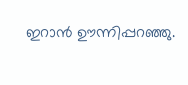ഇറാൻ ഊന്നിപ്പറഞ്ഞു.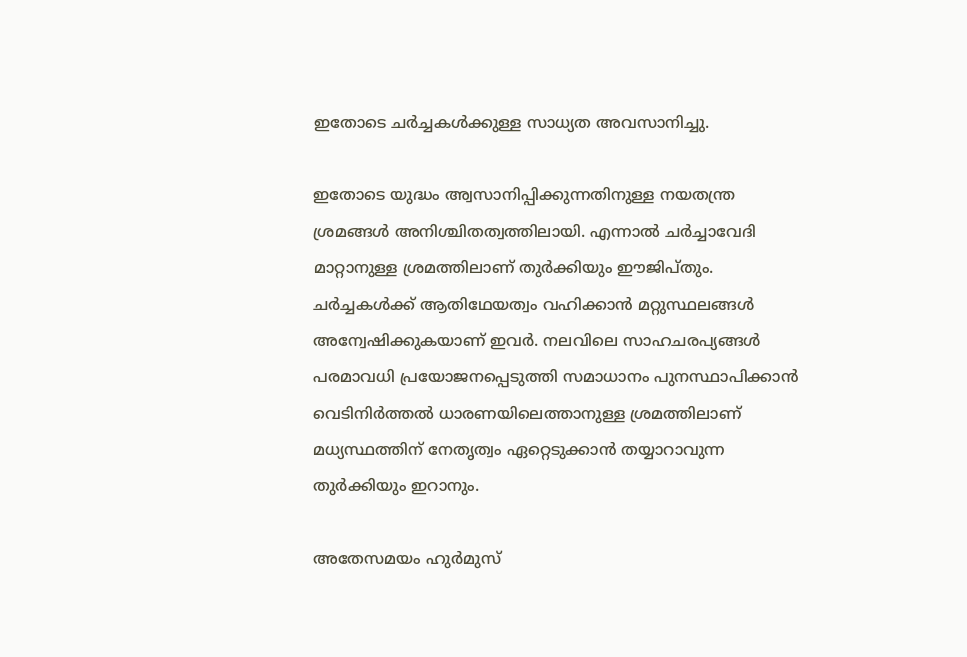ഇതോടെ ചർച്ചകൾക്കുള്ള സാധ്യത അവസാനിച്ചു.

ഇതോടെ യുദ്ധം അ്വസാനിപ്പിക്കുന്നതിനുള്ള നയതന്ത്ര ശ്രമങ്ങൾ അനിശ്ചിതത്വത്തിലായി. എന്നാൽ ചർച്ചാവേദി മാറ്റാനുള്ള ശ്രമത്തിലാണ് തുർക്കിയും ഈജിപ്തും. ചർച്ചകൾക്ക് ആതിഥേയത്വം വഹിക്കാൻ മറ്റുസ്ഥലങ്ങൾ അന്വേഷിക്കുകയാണ് ഇവർ. നലവിലെ സാഹചരപ്യങ്ങൾ പരമാവധി പ്രയോജനപ്പെടുത്തി സമാധാനം പുനസ്ഥാപിക്കാൻ വെടിനിർത്തൽ ധാരണയിലെത്താനുള്ള ശ്രമത്തിലാണ് മധ്യസ്ഥത്തിന് നേതൃത്വം ഏറ്റെടുക്കാൻ തയ്യാറാവുന്ന തുർക്കിയും ഇറാനും.

അതേസമയം ഹുർമുസ്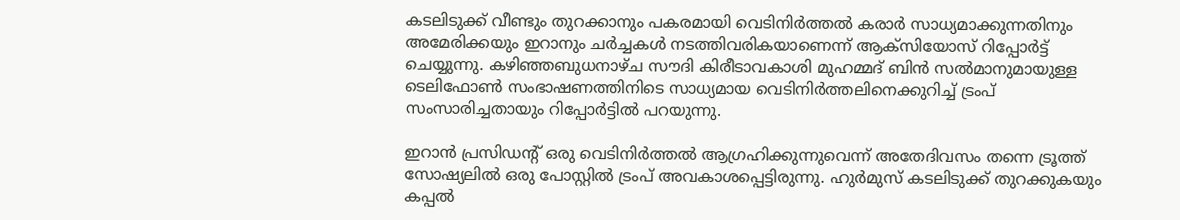കടലിടുക്ക് വീണ്ടും തുറക്കാനും പകരമായി വെടിനിർത്തൽ കരാർ സാധ്യമാക്കുന്നതിനും അമേരിക്കയും ഇറാനും ചർച്ചകൾ നടത്തിവരികയാണെന്ന് ആക്‌സിയോസ് റിപ്പോർട്ട് ചെയ്യുന്നു. കഴിഞ്ഞബുധനാഴ്ച സൗദി കിരീടാവകാശി മുഹമ്മദ് ബിൻ സൽമാനുമായുള്ള ടെലിഫോൺ സംഭാഷണത്തിനിടെ സാധ്യമായ വെടിനിർത്തലിനെക്കുറിച്ച് ട്രംപ് സംസാരിച്ചതായും റിപ്പോർട്ടിൽ പറയുന്നു.

ഇറാൻ പ്രസിഡന്റ് ഒരു വെടിനിർത്തൽ ആഗ്രഹിക്കുന്നുവെന്ന് അതേദിവസം തന്നെ ട്രൂത്ത് സോഷ്യലിൽ ഒരു പോസ്റ്റിൽ ട്രംപ് അവകാശപ്പെട്ടിരുന്നു. ഹുർമുസ് കടലിടുക്ക് തുറക്കുക‍യും കപ്പൽ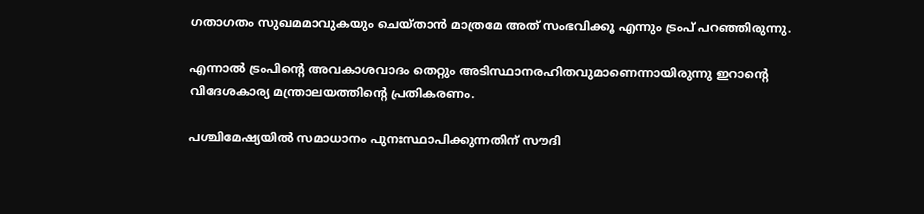ഗതാഗതം സുഖമമാവുകയും ചെയ്താൻ മാത്രമേ അത് സംഭവിക്കൂ എന്നും ട്രംപ് പറഞ്ഞിരുന്നു.

എന്നാൽ ട്രംപിന്‍റെ അവകാശവാദം തെറ്റും അടിസ്ഥാനരഹിതവുമാണെന്നായിരുന്നു ഇറാന്റെ വിദേശകാര്യ മന്ത്രാലയത്തിന്‍റെ പ്രതികരണം.

പശ്ചിമേഷ്യയിൽ സമാധാനം പുനഃസ്ഥാപിക്കുന്നതിന് സൗദി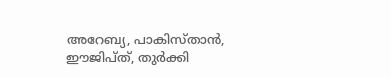അറേബ്യ, പാകിസ്താൻ, ഈജിപ്ത്, തുർക്കി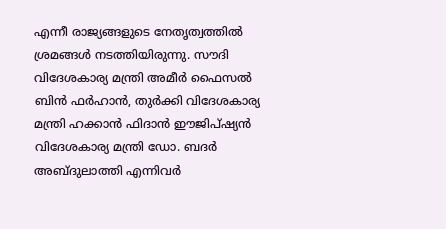എന്നീ രാജ്യങ്ങളുടെ നേതൃത്വത്തിൽ ശ്രമങ്ങൾ നടത്തിയിരുന്നു. സൗദി വിദേശകാര്യ മന്ത്രി അമീർ ഫൈസൽ ബിൻ ഫർഹാൻ, തുർക്കി വിദേശകാര്യ മന്ത്രി ഹക്കാൻ ഫിദാൻ ഈജിപ്ഷ്യൻ വിദേശകാര്യ മന്ത്രി ഡോ. ബദർ അബ്ദുലാത്തി എന്നിവർ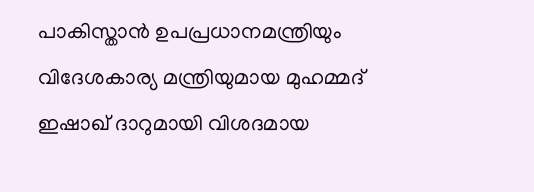പാകിസ്താൻ ഉപപ്രധാനമന്ത്രിയും വിദേശകാര്യ മന്ത്രിയുമായ മുഹമ്മദ് ഇഷാഖ് ദാറുമായി വിശദമായ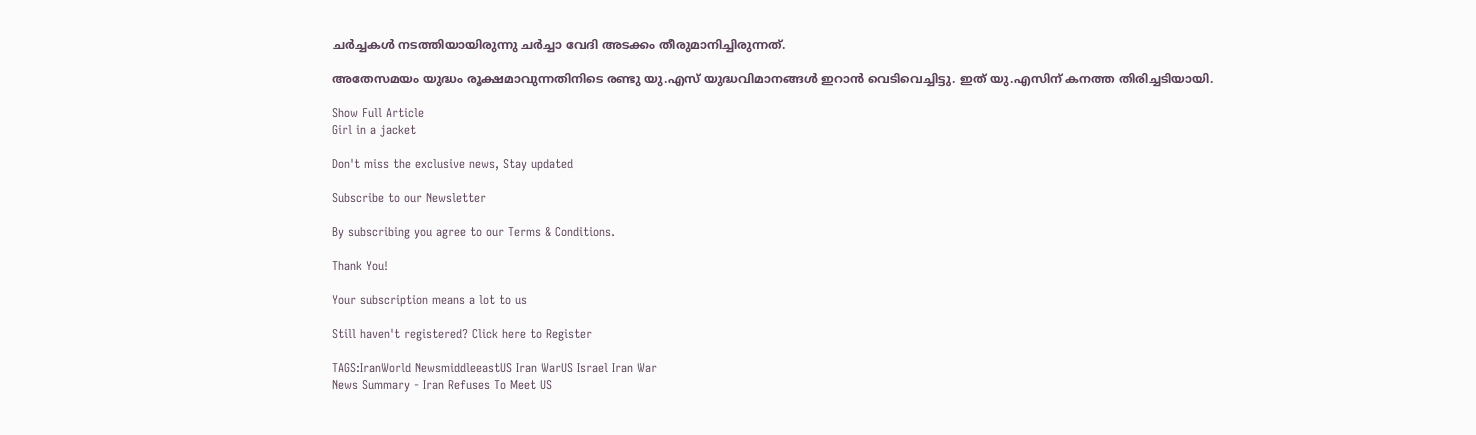ചർച്ചകൾ നടത്തിയായിരുന്നു ചർച്ചാ വേദി അടക്കം തീരുമാനിച്ചിരുന്നത്.

അതേസമയം യുദ്ധം രൂക്ഷമാവുന്നതിനിടെ രണ്ടു യു.എസ് യുദ്ധവിമാനങ്ങൾ ഇറാൻ വെടിവെച്ചിട്ടു. ഇത് യു.എസിന് കനത്ത തിരിച്ചടിയായി.

Show Full Article
Girl in a jacket

Don't miss the exclusive news, Stay updated

Subscribe to our Newsletter

By subscribing you agree to our Terms & Conditions.

Thank You!

Your subscription means a lot to us

Still haven't registered? Click here to Register

TAGS:IranWorld NewsmiddleeastUS Iran WarUS Israel Iran War
News Summary - Iran Refuses To Meet US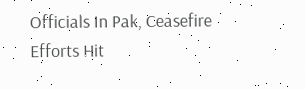Officials In Pak, Ceasefire Efforts Hit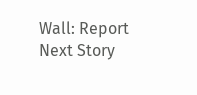Wall: Report
Next Story